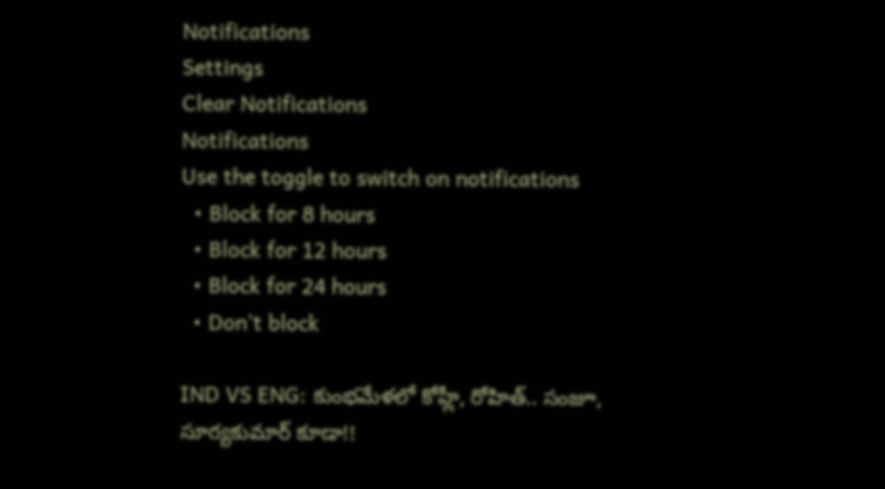Notifications
Settings
Clear Notifications
Notifications
Use the toggle to switch on notifications
  • Block for 8 hours
  • Block for 12 hours
  • Block for 24 hours
  • Don't block

IND VS ENG: కుంభమేళలో కోహ్లీ, రోహిత్.. సంజూ, సూర్యకుమార్ కూడా!!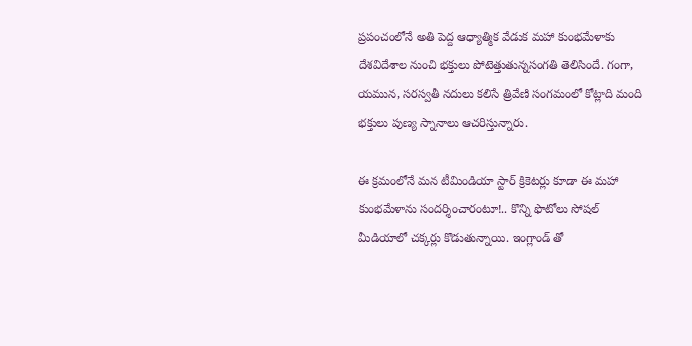ప్రపంచంలోనే అతి పెద్ద ఆధ్యాత్మిక వేడుక మహా కుంభమేళాకు దేశవిదేశాల నుంచి భక్తులు పోటెత్తుతున్నసంగతి తెలిసిందే. గంగా, యమున, సరస్వతీ నదులు కలిసే త్రివేణి సంగమంలో కోట్లాది మంది భక్తులు పుణ్య స్నానాలు ఆచరిస్తున్నారు.

ఈ క్రమంలోనే మన టీమిండియా స్టార్ క్రికెటర్లు కూడా ఈ మహా కుంభమేళాను సందర్శించారంటూ!.. కొన్ని ఫొటోలు సోషల్ మీడియాలో చక్కర్లు కొడుతున్నాయి. ఇంగ్లాండ్ తో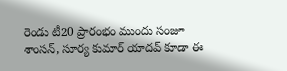రెండు టీ20 ప్రారంభం ముందు సంజూ శాంసన్, సూర్య కుమార్ యాదవ్ కూడా ఈ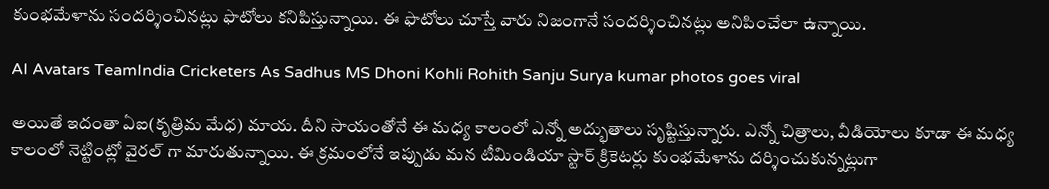కుంభమేళాను సందర్శించినట్లు ఫొటోలు కనిపిస్తున్నాయి. ఈ ఫొటోలు చూస్తే వారు నిజంగానే సందర్శించినట్లు అనిపించేలా ఉన్నాయి.

AI Avatars TeamIndia Cricketers As Sadhus MS Dhoni Kohli Rohith Sanju Surya kumar photos goes viral

అయితే ఇదంతా ఏఐ(కృత్రిమ మేధ) మాయ. దీని సాయంతోనే ఈ మధ్య కాలంలో ఎన్నో అద్భుతాలు సృష్టిస్తున్నారు. ఎన్నో చిత్రాలు, వీడియోలు కూడా ఈ మధ్య కాలంలో నెట్టింట్లో వైరల్ గా మారుతున్నాయి. ఈ క్రమంలోనే ఇప్పుడు మన టీమిండియా స్టార్ క్రికెటర్లు కుంభమేళాను దర్శించుకున్నట్లుగా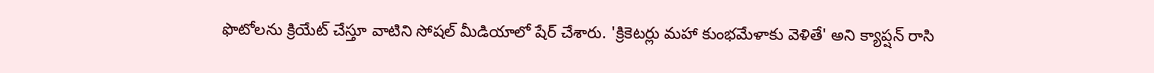ఫొటోలను క్రియేట్ చేస్తూ వాటిని సోషల్ మీడియాలో షేర్ చేశారు. 'క్రికెటర్లు మహా కుంభమేళాకు వెళితే' అని క్యాప్షన్ రాసి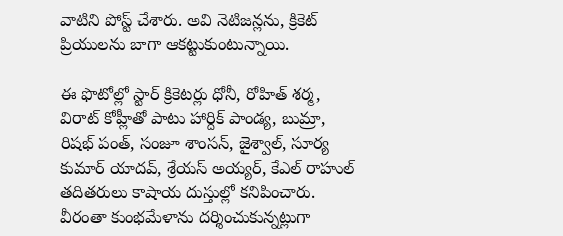వాటిని పోస్ట్ చేశారు. అవి నెటిజన్లను, క్రికెట్ ప్రియులను బాగా ఆకట్టుకుంటున్నాయి.

ఈ ఫొటోల్లో స్టార్ క్రికెటర్లు ధోనీ, రోహిత్‌ శర్మ, విరాట్ కోహ్లీతో పాటు హార్దిక్‌ పాండ్య, బుమ్రా, రిషభ్ పంత్, సంజూ శాంసన్, జైశ్వాల్, సూర్య కుమార్ యాదవ్, శ్రేయస్‌ అయ్యర్‌, కేఎల్‌ రాహుల్‌ తదితరులు కాషాయ దుస్తుల్లో కనిపించారు. వీరంతా కుంభమేళాను దర్శించుకున్నట్లుగా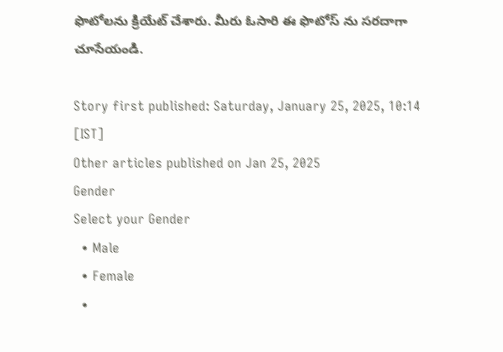ఫొటోలను క్రియేట్ చేశారు. మీరు ఓసారి ఈ ఫొటోస్ ను సరదాగా చూసేయండి.

Story first published: Saturday, January 25, 2025, 10:14 [IST]
Other articles published on Jan 25, 2025
Gender
Select your Gender
  • Male
  • Female
  •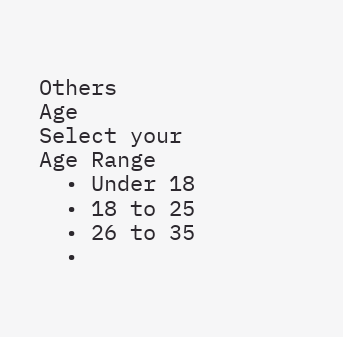Others
Age
Select your Age Range
  • Under 18
  • 18 to 25
  • 26 to 35
  •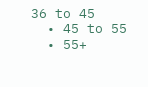36 to 45
  • 45 to 55
  • 55+